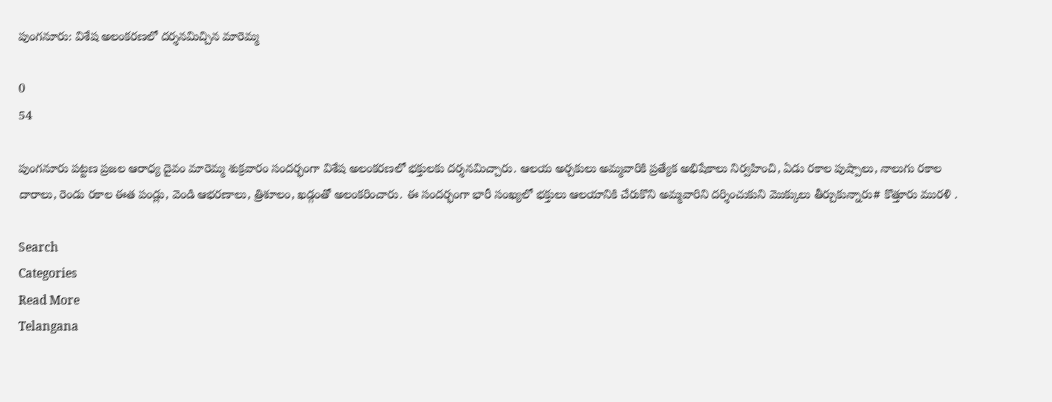పుంగనూరు: విశేష అలంకరణలో దర్శనమిచ్చిన మారెమ్మ

0
54

పుంగనూరు పట్టణ ప్రజల ఆరాధ్య దైవం మారెమ్మ శుక్రవారం సందర్భంగా విశేష అలంకరణలో భక్తులకు దర్శనమిచ్చారు. ఆలయ అర్చకులు అమ్మవారికి ప్రత్యేక అభిషేకాలు నిర్వహించి, ఏడు రకాల పుష్పాలు, నాలుగు రకాల దారాలు, రెండు రకాల ఈత పండ్లు, వెండి ఆభరణాలు, త్రిశూలం, ఖడ్గంతో అలంకరించారు. ఈ సందర్భంగా భారీ సంఖ్యలో భక్తులు ఆలయానికి చేరుకొని అమ్మవారిని దర్శించుకుని మొక్కులు తీర్చుకున్నారు# కొత్తూరు మురళి .

Search
Categories
Read More
Telangana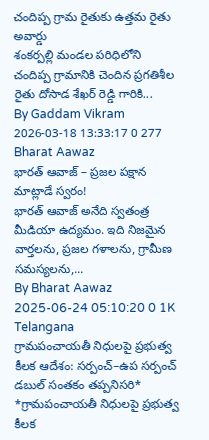చందిప్ప గ్రామ రైతుకు ఉత్తమ రైతు అవార్డు
శంకర్పల్లి మండల పరిధిలోని చందిప్ప గ్రామానికి చెందిన ప్రగతిశీల రైతు దోసాడ శేఖర్ రెడ్డి గారికి...
By Gaddam Vikram 2026-03-18 13:33:17 0 277
Bharat Aawaz
భారత్ ఆవాజ్ – ప్రజల పక్షాన మాట్లాడే స్వరం!
భారత్ ఆవాజ్ అనేది స్వతంత్ర మీడియా ఉద్యమం. ఇది నిజమైన వార్తలను, ప్రజల గళాలను, గ్రామీణ సమస్యలను,...
By Bharat Aawaz 2025-06-24 05:10:20 0 1K
Telangana
గ్రామపంచాయతీ నిధులపై ప్రభుత్వ కీలక ఆదేశం: సర్పంచ్–ఉప సర్పంచ్ డబుల్ సంతకం తప్పనిసరి*
*గ్రామపంచాయతీ నిధులపై ప్రభుత్వ కీలక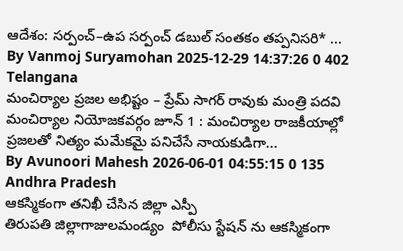ఆదేశం: సర్పంచ్–ఉప సర్పంచ్ డబుల్ సంతకం తప్పనిసరి* ...
By Vanmoj Suryamohan 2025-12-29 14:37:26 0 402
Telangana
మంచిర్యాల ప్రజల అభిష్టం – ప్రేమ్ సాగర్ రావుకు మంత్రి పదవి
మంచిర్యాల నియోజకవర్గం జూన్ 1 : మంచిర్యాల రాజకీయాల్లో ప్రజలతో నిత్యం మమేకమై పనిచేసే నాయకుడిగా...
By Avunoori Mahesh 2026-06-01 04:55:15 0 135
Andhra Pradesh
ఆకస్మికంగా తనిఖీ చేసిన జిల్లా ఎస్పీ
తిరుపతి జిల్లాగాజులమండ్యం  పోలీసు స్టేషన్ ను ఆకస్మికంగా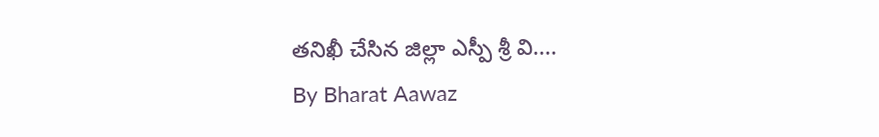తనిఖీ చేసిన జిల్లా ఎస్పీ శ్రీ వి....
By Bharat Aawaz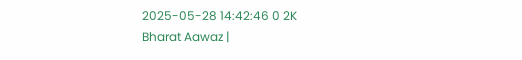2025-05-28 14:42:46 0 2K
Bharat Aawaz |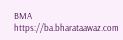BMA https://ba.bharataawaz.com